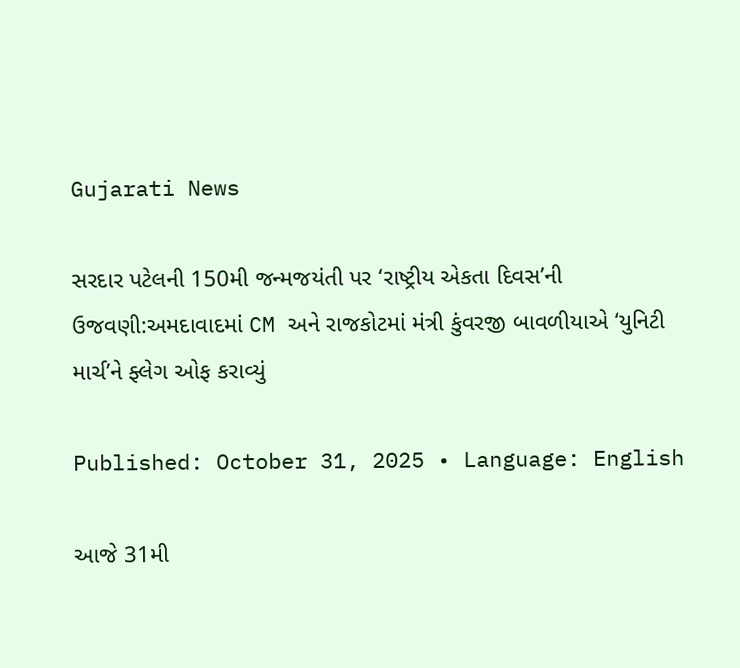Gujarati News

સરદાર પટેલની 150મી જન્મજયંતી પર ‘રાષ્ટ્રીય એકતા દિવસ’ની ઉજવણી:અમદાવાદમાં CM અને રાજકોટમાં મંત્રી કુંવરજી બાવળીયાએ ‘યુનિટી માર્ચ’ને ફ્લેગ ઓફ કરાવ્યું

Published: October 31, 2025 • Language: English

આજે 31મી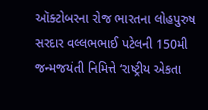ઑક્ટોબરના રોજ ભારતના લોહપુરુષ સરદાર વલ્લભભાઈ પટેલની 150મી જન્મજયંતી નિમિત્તે ‘રાષ્ટ્રીય એકતા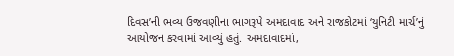દિવસ’ની ભવ્ય ઉજવણીના ભાગરૂપે અમદાવાદ અને રાજકોટમાં ‘યુનિટી માર્ચ’નું આયોજન કરવામાં આવ્યું હતું. અમદાવાદમાં,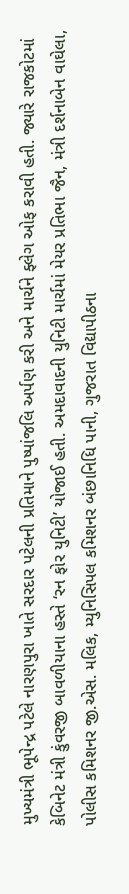મુખ્યમંત્રી ભૂપેન્દ્ર પટેલે નારણપુરા ખાતે સરદાર પટેલની પ્રતિમાને પુષ્પાંજલિ અર્પણ કરી અને માર્ચને ફ્લેગ ઓફ કરાવી હતી. જ્યારે રાજકોટમાં કેબિનેટ મંત્રી કુંવરજી બાવળીયાના હસ્તે ‘રન ફોર યુનિટી’ યોજાઈ હતી. અમદાવાદની યુનિટી માર્ચમાં મેયર પ્રતિભા જૈન, મંત્રી દર્શનાબેન વાઘેલા, પોલીસ કમિશનર જી.એસ. મલિક, મ્યુનિસિપલ કમિશનર બંછાનિધિ પાની, ગુજરાત વિદ્યાપીઠના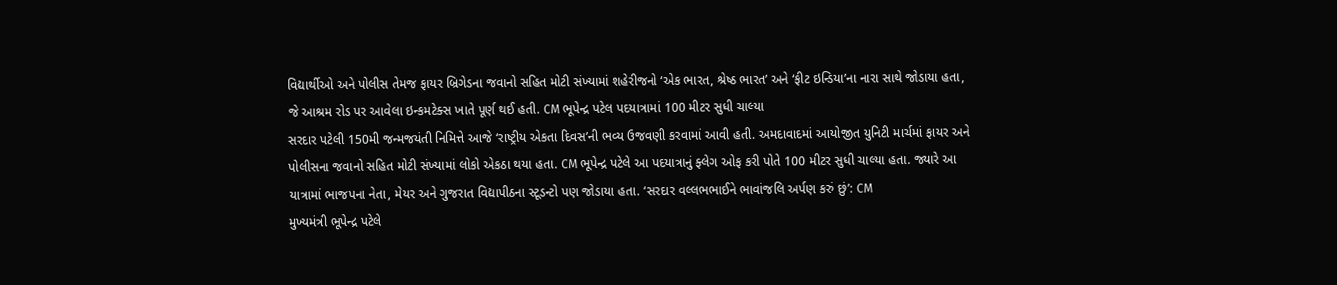વિદ્યાર્થીઓ અને પોલીસ તેમજ ફાયર બ્રિગેડના જવાનો સહિત મોટી સંખ્યામાં શહેરીજનો ‘એક ભારત, શ્રેષ્ઠ ભારત’ અને ‘ફીટ ઇન્ડિયા’ના નારા સાથે જોડાયા હતા, જે આશ્રમ રોડ પર આવેલા ઇન્કમટેક્સ ખાતે પૂર્ણ થઈ હતી. CM ભૂપેન્દ્ર પટેલ પદયાત્રામાં 100 મીટર સુધી ચાલ્યા
સરદાર પટેલી 150મી જન્મજયંતી નિમિત્તે આજે ‘રાષ્ટ્રીય એકતા દિવસ’ની ભવ્ય ઉજવણી કરવામાં આવી હતી. અમદાવાદમાં આયોજીત યુનિટી માર્ચમાં ફાયર અને પોલીસના જવાનો સહિત મોટી સંખ્યામાં લોકો એકઠા થયા હતા. CM ભૂપેન્દ્ર પટેલે આ પદયાત્રાનું ફ્લેગ ઓફ કરી પોતે 100 મીટર સુધી ચાલ્યા હતા. જ્યારે આ યાત્રામાં ભાજપના નેતા, મેયર અને ગુજરાત વિદ્યાપીઠના સ્ટૂડન્ટો પણ જોડાયા હતા. ‘સરદાર વલ્લભભાઈને ભાવાંજલિ અર્પણ કરું છું’: CM
મુખ્યમંત્રી ભૂપેન્દ્ર પટેલે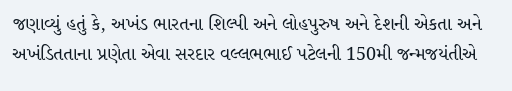જણાવ્યું હતું કે, અખંડ ભારતના શિલ્પી અને લોહપુરુષ અને દેશની એકતા અને અખંડિતતાના પ્રણેતા એવા સરદાર વલ્લભભાઈ પટેલની 150મી જન્મજયંતીએ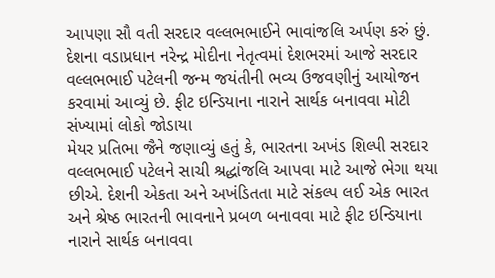આપણા સૌ વતી સરદાર વલ્લભભાઈને ભાવાંજલિ અર્પણ કરું છું. દેશના વડાપ્રધાન નરેન્દ્ર મોદીના નેતૃત્વમાં દેશભરમાં આજે સરદાર વલ્લભભાઈ પટેલની જન્મ જયંતીની ભવ્ય ઉજવણીનું આયોજન કરવામાં આવ્યું છે. ફીટ ઇન્ડિયાના નારાને સાર્થક બનાવવા મોટી સંખ્યામાં લોકો જોડાયા
મેયર પ્રતિભા જૈને જણાવ્યું હતું કે, ભારતના અખંડ શિલ્પી સરદાર વલ્લભભાઈ પટેલને સાચી શ્રદ્ધાંજલિ આપવા માટે આજે ભેગા થયા છીએ. દેશની એકતા અને અખંડિતતા માટે સંકલ્પ લઈ એક ભારત અને શ્રેષ્ઠ ભારતની ભાવનાને પ્રબળ બનાવવા માટે ફીટ ઇન્ડિયાના નારાને સાર્થક બનાવવા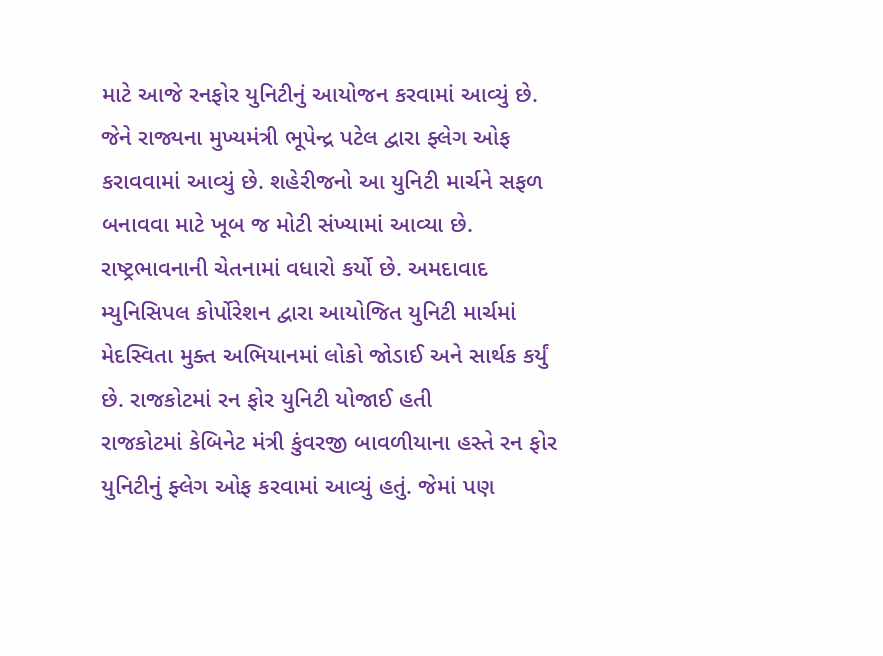માટે આજે રનફોર યુનિટીનું આયોજન કરવામાં આવ્યું છે. જેને રાજ્યના મુખ્યમંત્રી ભૂપેન્દ્ર પટેલ દ્વારા ફ્લેગ ઓફ કરાવવામાં આવ્યું છે. શહેરીજનો આ યુનિટી માર્ચને સફળ બનાવવા માટે ખૂબ જ મોટી સંખ્યામાં આવ્યા છે. રાષ્ટ્રભાવનાની ચેતનામાં વધારો કર્યો છે. અમદાવાદ મ્યુનિસિપલ કોર્પોરેશન દ્વારા આયોજિત યુનિટી માર્ચમાં મેદસ્વિતા મુક્ત અભિયાનમાં લોકો જોડાઈ અને સાર્થક કર્યું છે. રાજકોટમાં રન ફોર યુનિટી યોજાઈ હતી
રાજકોટમાં કેબિનેટ મંત્રી કુંવરજી બાવળીયાના હસ્તે રન ફોર યુનિટીનું ફ્લેગ ઓફ કરવામાં આવ્યું હતું. જેમાં પણ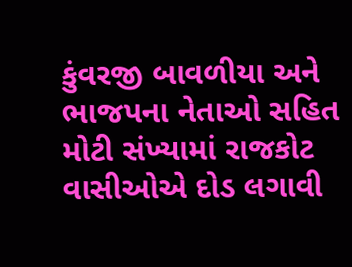કુંવરજી બાવળીયા અને ભાજપના નેતાઓ સહિત મોટી સંખ્યામાં રાજકોટ વાસીઓએ દોડ લગાવી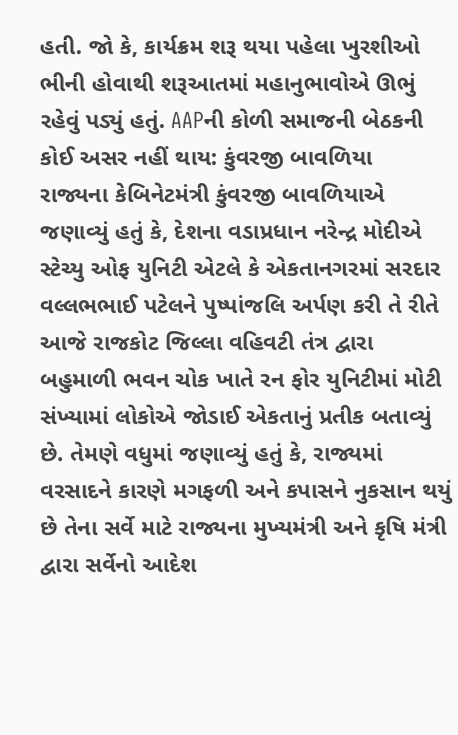હતી. જો કે, કાર્યક્રમ શરૂ થયા પહેલા ખુરશીઓ ભીની હોવાથી શરૂઆતમાં મહાનુભાવોએ ઊભું રહેવું પડ્યું હતું. AAPની કોળી સમાજની બેઠકની કોઈ અસર નહીં થાય: કુંવરજી બાવળિયા
રાજ્યના કેબિનેટમંત્રી કુંવરજી બાવળિયાએ જણાવ્યું હતું કે, દેશના વડાપ્રધાન નરેન્દ્ર મોદીએ સ્ટેચ્યુ ઓફ યુનિટી એટલે કે એકતાનગરમાં સરદાર વલ્લભભાઈ પટેલને પુષ્પાંજલિ અર્પણ કરી તે રીતે આજે રાજકોટ જિલ્લા વહિવટી તંત્ર દ્વારા બહુમાળી ભવન ચોક ખાતે રન ફોર યુનિટીમાં મોટી સંખ્યામાં લોકોએ જોડાઈ એકતાનું પ્રતીક બતાવ્યું છે. તેમણે વધુમાં જણાવ્યું હતું કે, રાજ્યમાં વરસાદને કારણે મગફળી અને કપાસને નુકસાન થયું છે તેના સર્વે માટે રાજ્યના મુખ્યમંત્રી અને કૃષિ મંત્રી દ્વારા સર્વેનો આદેશ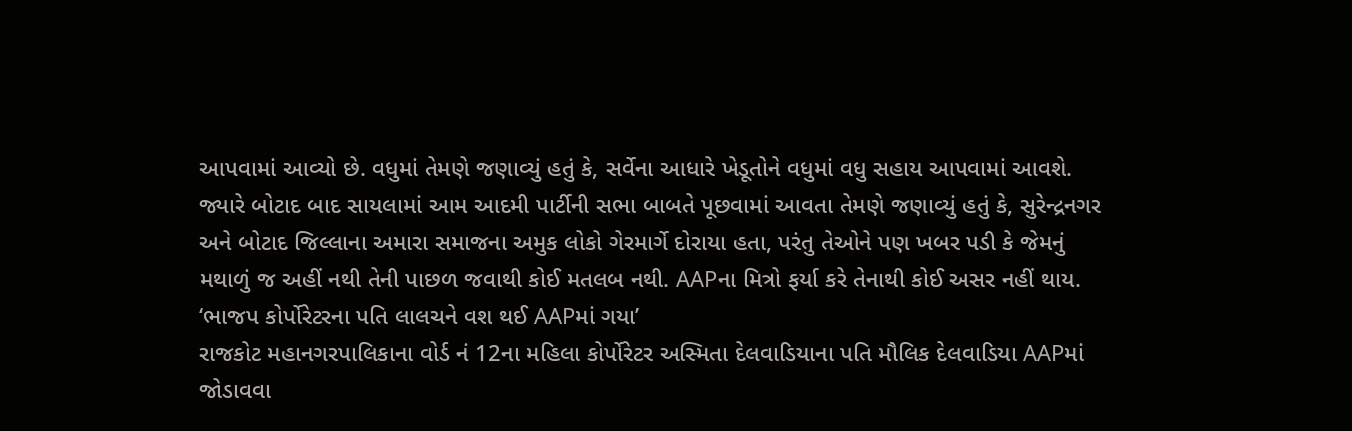આપવામાં આવ્યો છે. વધુમાં તેમણે જણાવ્યું હતું કે, સર્વેના આધારે ખેડૂતોને વધુમાં વધુ સહાય આપવામાં આવશે. જ્યારે બોટાદ બાદ સાયલામાં આમ આદમી પાર્ટીની સભા બાબતે પૂછવામાં આવતા તેમણે જણાવ્યું હતું કે, સુરેન્દ્રનગર અને બોટાદ જિલ્લાના અમારા સમાજના અમુક લોકો ગેરમાર્ગે દોરાયા હતા, પરંતુ તેઓને પણ ખબર પડી કે જેમનું મથાળું જ અહીં નથી તેની પાછળ જવાથી કોઈ મતલબ નથી. AAPના મિત્રો ફર્યા કરે તેનાથી કોઈ અસર નહીં થાય. ‘ભાજપ કોર્પોરેટરના પતિ લાલચને વશ થઈ AAPમાં ગયા’
રાજકોટ મહાનગરપાલિકાના વોર્ડ નં 12ના મહિલા કોર્પોરેટર અસ્મિતા દેલવાડિયાના પતિ મૌલિક દેલવાડિયા AAPમાં જોડાવવા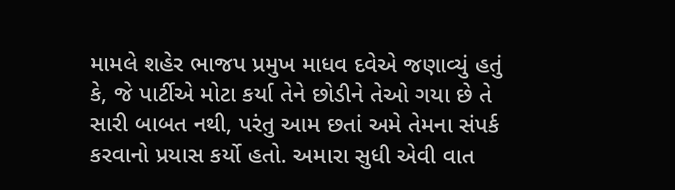મામલે શહેર ભાજપ પ્રમુખ માધવ દવેએ જણાવ્યું હતું કે, જે પાર્ટીએ મોટા કર્યા તેને છોડીને તેઓ ગયા છે તે સારી બાબત નથી, પરંતુ આમ છતાં અમે તેમના સંપર્ક કરવાનો પ્રયાસ કર્યો હતો. અમારા સુધી એવી વાત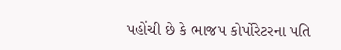પહોંચી છે કે ભાજપ કોર્પોરેટરના પતિ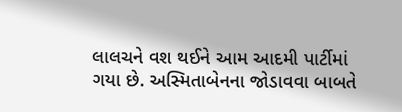લાલચને વશ થઈને આમ આદમી પાર્ટીમાં ગયા છે. અસ્મિતાબેનના જોડાવવા બાબતે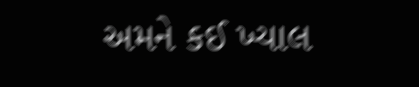અમને કઈ ખ્યાલ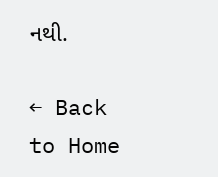નથી.

← Back to Home